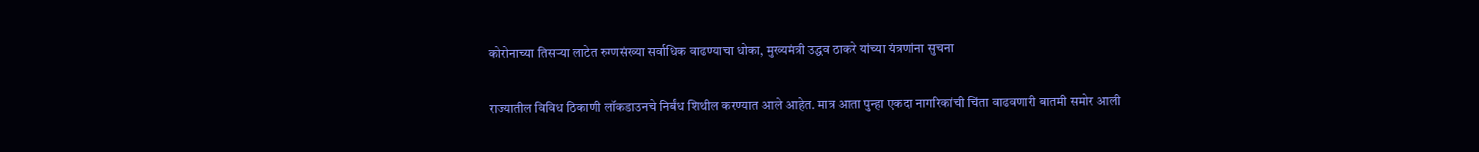कोरोनाच्या तिसऱ्या लाटेत रुग्णसंख्या सर्वाधिक वाढण्याचा धोका, मुख्यमंत्री उद्धव ठाकरे यांच्या यंत्रणांना सुचना

राज्यातील विविध ठिकाणी लॉकडाउनचे निर्बंध शिथील करण्यात आले आहेत. मात्र आता पुन्हा एकदा नागरिकांची चिंता वाढवणारी बातमी समोर आली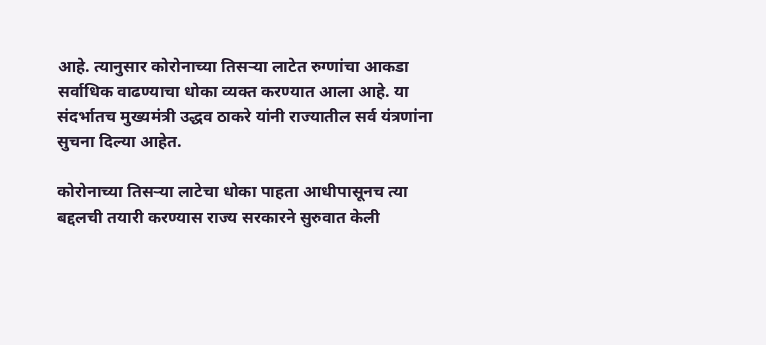आहे. त्यानुसार कोरोनाच्या तिसऱ्या लाटेत रुग्णांचा आकडा सर्वाधिक वाढण्याचा धोका व्यक्त करण्यात आला आहे. या संदर्भातच मुख्यमंत्री उद्धव ठाकरे यांनी राज्यातील सर्व यंत्रणांना सुचना दिल्या आहेत.

कोरोनाच्या तिसऱ्या लाटेचा धोका पाहता आधीपासूनच त्या बद्दलची तयारी करण्यास राज्य सरकारने सुरुवात केली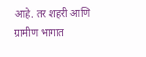आहे. तर शहरी आणि ग्रामीण भागात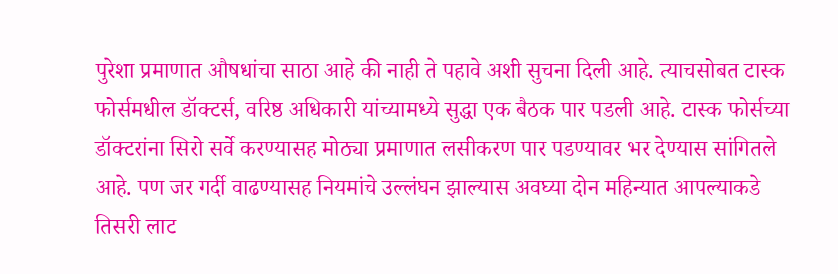पुरेशा प्रमाणात औषधांचा साठा आहे की नाही ते पहावे अशी सुचना दिली आहे. त्याचसोबत टास्क फोर्समधील डॉक्टर्स, वरिष्ठ अधिकारी यांच्यामध्ये सुद्धा एक बैठक पार पडली आहे. टास्क फोर्सच्या डॉक्टरांना सिरो सर्वे करण्यासह मोठ्या प्रमाणात लसीकरण पार पडण्यावर भर देण्यास सांगितले आहे. पण जर गर्दी वाढण्यासह नियमांचे उल्लंघन झाल्यास अवघ्या दोन महिन्यात आपल्याकडे तिसरी लाट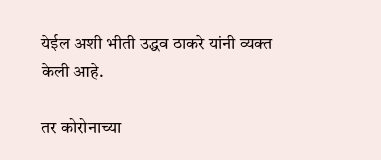येईल अशी भीती उद्धव ठाकरे यांनी व्यक्त केली आहे.

तर कोरोनाच्या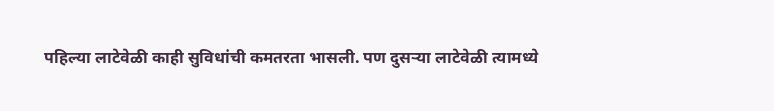पहिल्या लाटेवेळी काही सुविधांची कमतरता भासली. पण दुसऱ्या लाटेवेळी त्यामध्ये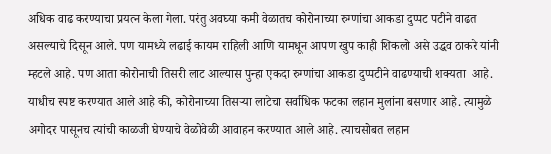अधिक वाढ करण्याचा प्रयत्न केला गेला. परंतु अवघ्या कमी वेळातच कोरोनाच्या रुग्णांचा आकडा दुप्पट पटीने वाढत असल्याचे दिसून आले. पण यामध्ये लढाई कायम राहिली आणि यामधून आपण खुप काही शिकलो असे उद्धव ठाकरे यांनी म्हटले आहे. पण आता कोरोनाची तिसरी लाट आल्यास पुन्हा एकदा रुग्णांचा आकडा दुप्पटीने वाढण्याची शक्यता  आहे. याधीच स्पष्ट करण्यात आले आहे की, कोरोनाच्या तिसऱ्या लाटेचा सर्वाधिक फटका लहान मुलांना बसणार आहे. त्यामुळे अगोदर पासूनच त्यांची काळजी घेण्याचे वेळोवेळी आवाहन करण्यात आले आहे. त्याचसोबत लहान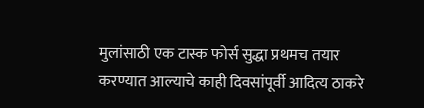मुलांसाठी एक टास्क फोर्स सुद्धा प्रथमच तयार करण्यात आल्याचे काही दिवसांपूर्वी आदित्य ठाकरे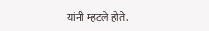यांनी म्हटले होते.